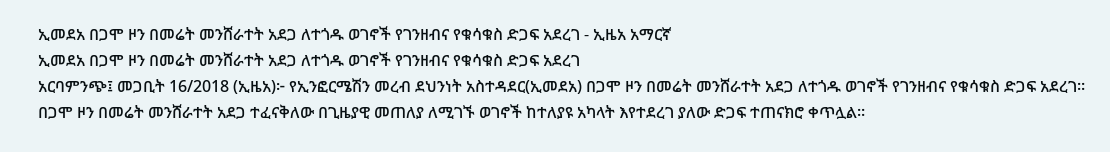ኢመደአ በጋሞ ዞን በመሬት መንሸራተት አደጋ ለተጎዱ ወገኖች የገንዘብና የቁሳቁስ ድጋፍ አደረገ - ኢዜአ አማርኛ
ኢመደአ በጋሞ ዞን በመሬት መንሸራተት አደጋ ለተጎዱ ወገኖች የገንዘብና የቁሳቁስ ድጋፍ አደረገ
አርባምንጭ፤ መጋቢት 16/2018 (ኢዜአ)፦ የኢንፎርሜሽን መረብ ደህንነት አስተዳደር(ኢመደአ) በጋሞ ዞን በመሬት መንሸራተት አደጋ ለተጎዱ ወገኖች የገንዘብና የቁሳቁስ ድጋፍ አደረገ።
በጋሞ ዞን በመሬት መንሸራተት አደጋ ተፈናቅለው በጊዜያዊ መጠለያ ለሚገኙ ወገኖች ከተለያዩ አካላት እየተደረገ ያለው ድጋፍ ተጠናክሮ ቀጥሏል።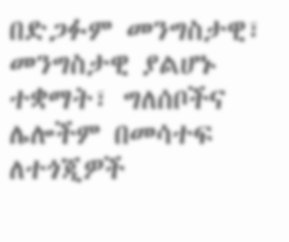በድጋፉም መንግስታዊ፣ መንግስታዊ ያልሆኑ ተቋማት፣ ግለሰቦችና ሌሎችም በመሳተፍ ለተጎጂዎች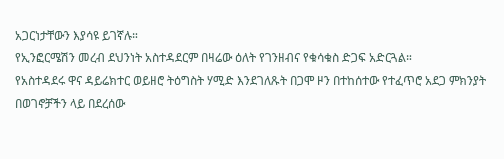አጋርነታቸውን እያሳዩ ይገኛሉ።
የኢንፎርሜሽን መረብ ደህንነት አስተዳደርም በዛሬው ዕለት የገንዘብና የቁሳቁስ ድጋፍ አድርጓል።
የአስተዳደሩ ዋና ዳይሬክተር ወይዘሮ ትዕግስት ሃሚድ እንደገለጹት በጋሞ ዞን በተከሰተው የተፈጥሮ አደጋ ምክንያት በወገኖቻችን ላይ በደረሰው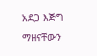አደጋ እጅግ ማዘናቸውን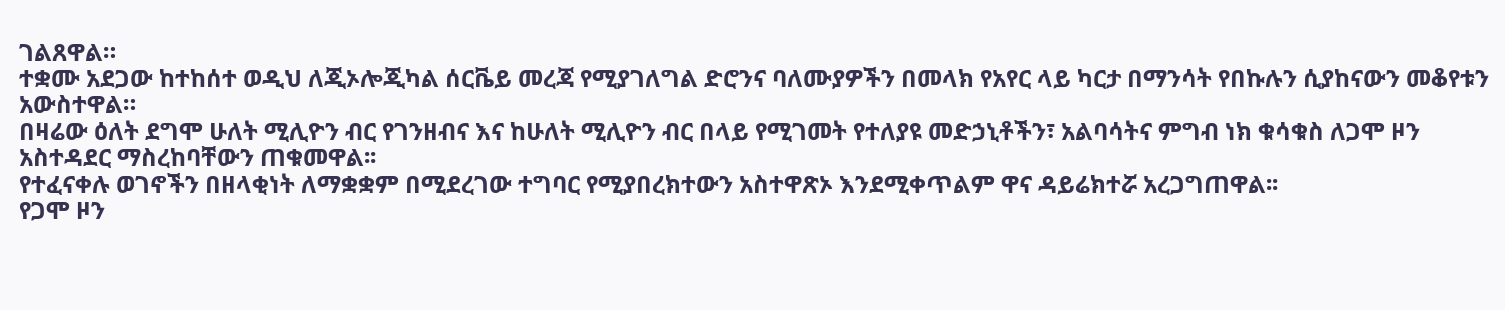ገልጸዋል።
ተቋሙ አደጋው ከተከሰተ ወዲህ ለጂኦሎጂካል ሰርቬይ መረጃ የሚያገለግል ድሮንና ባለሙያዎችን በመላክ የአየር ላይ ካርታ በማንሳት የበኩሉን ሲያከናውን መቆየቱን አውስተዋል።
በዛሬው ዕለት ደግሞ ሁለት ሚሊዮን ብር የገንዘብና እና ከሁለት ሚሊዮን ብር በላይ የሚገመት የተለያዩ መድኃኒቶችን፣ አልባሳትና ምግብ ነክ ቁሳቁስ ለጋሞ ዞን አስተዳደር ማስረከባቸውን ጠቁመዋል፡፡
የተፈናቀሉ ወገኖችን በዘላቂነት ለማቋቋም በሚደረገው ተግባር የሚያበረክተውን አስተዋጽኦ እንደሚቀጥልም ዋና ዳይሬክተሯ አረጋግጠዋል፡፡
የጋሞ ዞን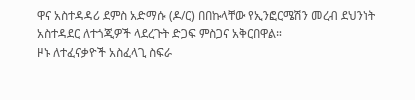ዋና አስተዳዳሪ ደምስ አድማሱ (ዶ/ር) በበኩላቸው የኢንፎርሜሽን መረብ ደህንነት አስተዳደር ለተጎጂዎች ላደረጉት ድጋፍ ምስጋና አቅርበዋል።
ዞኑ ለተፈናቃዮች አስፈላጊ ስፍራ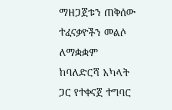ማዘጋጀቱን ጠቅሰው ተፈናቃዮችን መልሶ ለማቋቋም ከባለድርሻ አካላት ጋር የተቀናጀ ተግባር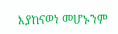እያከናወነ መሆኑንም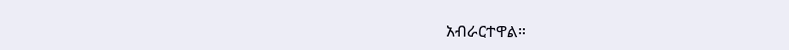አብራርተዋል።